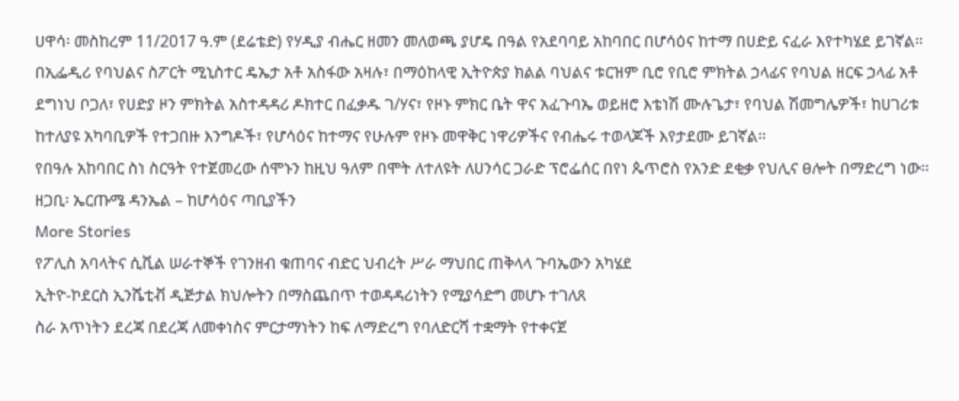ሀዋሳ፡ መስከረም 11/2017 ዓ.ም (ደሬቴድ) የሃዲያ ብሔር ዘመን መለወጫ ያሆዴ በዓል የአደባባይ አከባበር በሆሳዕና ከተማ በሀድይ ናፈራ እየተካሄደ ይገኛል።
በኢፌዲሪ የባህልና ስፖርት ሚኒስተር ዴኤታ አቶ አስፋው አዛሉ፣ በማዕከላዊ ኢትዮጵያ ክልል ባህልና ቱርዝም ቢሮ የቢሮ ምክትል ኃላፊና የባህል ዘርፍ ኃላፊ አቶ ደግነህ ቦጋለ፣ የሀድያ ዞን ምክትል አስተዳዳሪ ዶክተር በፈቃዱ ገ/ሃና፣ የዞኑ ምክር ቤት ዋና አፈጉባኤ ወይዘሮ እቴነሽ ሙሉጌታ፣ የባህል ሽመግሌዎች፣ ከሀገሪቱ ከተለያዩ አካባቢዎች የተጋበዙ እንግዶች፣ የሆሳዕና ከተማና የሁሉም የዞኑ መዋቅር ነዋሪዎችና የብሔሩ ተወላጆች እየታደሙ ይገኛል።
የበዓሉ አከባበር ስነ ስርዓት የተጀመረው ሰሞኑን ከዚህ ዓለም በሞት ለተለዩት ለሀንሳር ጋራድ ፕሮፌሰር በየነ ጴጥሮስ የአንድ ደቂቃ የህሊና ፀሎት በማድረግ ነው።
ዘጋቢ፡ ኤርጡሜ ዳንኤል – ከሆሳዕና ጣቢያችን
More Stories
የፖሊስ አባላትና ሲቪል ሠራተኞች የገንዘብ ቁጠባና ብድር ህብረት ሥራ ማህበር ጠቅላላ ጉባኤውን አካሄደ
ኢትዮ-ኮደርስ ኢንሼቲቭ ዲጅታል ክህሎትን በማስጨበጥ ተወዳዳሪነትን የሚያሳድግ መሆኑ ተገለጸ
ስራ አጥነትን ደረጃ በደረጃ ለመቀነስና ምርታማነትን ከፍ ለማድረግ የባለድርሻ ተቋማት የተቀናጀ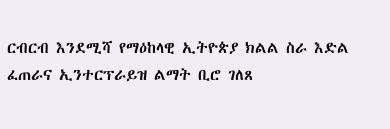ርብርብ እንደሚሻ የማዕከላዊ ኢትዮጵያ ክልል ስራ እድል ፈጠራና ኢንተርፕራይዝ ልማት ቢሮ ገለጸ